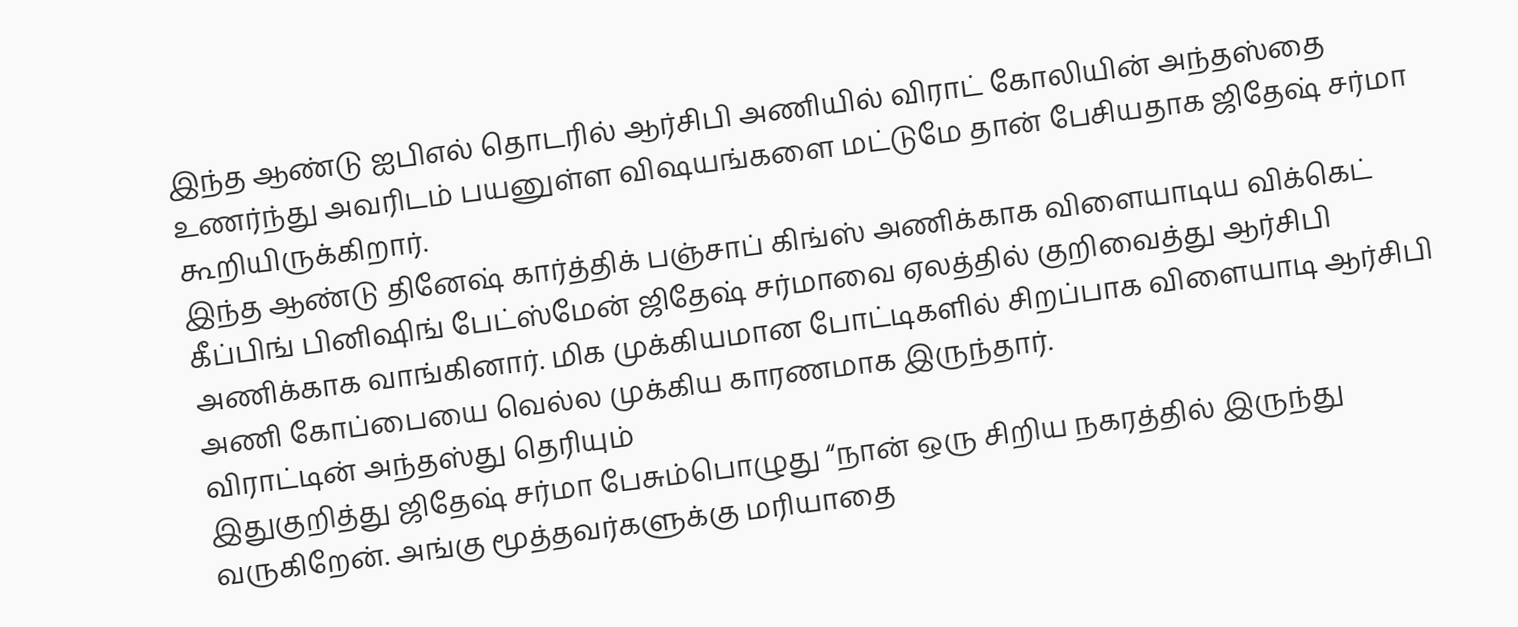இந்த ஆண்டு ஐபிஎல் தொடரில் ஆர்சிபி அணியில் விராட் கோலியின் அந்தஸ்தை உணர்ந்து அவரிடம் பயனுள்ள விஷயங்களை மட்டுமே தான் பேசியதாக ஜிதேஷ் சர்மா கூறியிருக்கிறார்.
இந்த ஆண்டு தினேஷ் கார்த்திக் பஞ்சாப் கிங்ஸ் அணிக்காக விளையாடிய விக்கெட் கீப்பிங் பினிஷிங் பேட்ஸ்மேன் ஜிதேஷ் சர்மாவை ஏலத்தில் குறிவைத்து ஆர்சிபி அணிக்காக வாங்கினார். மிக முக்கியமான போட்டிகளில் சிறப்பாக விளையாடி ஆர்சிபி அணி கோப்பையை வெல்ல முக்கிய காரணமாக இருந்தார்.
விராட்டின் அந்தஸ்து தெரியும்
இதுகுறித்து ஜிதேஷ் சர்மா பேசும்பொழுது “நான் ஒரு சிறிய நகரத்தில் இருந்து வருகிறேன். அங்கு மூத்தவர்களுக்கு மரியாதை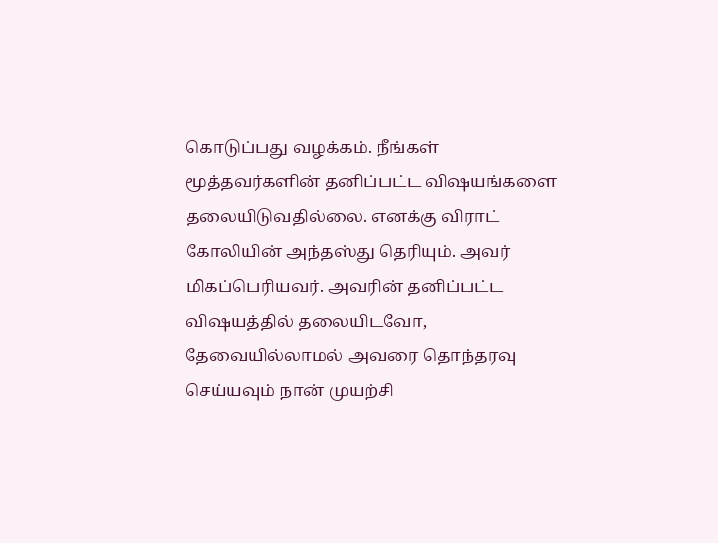கொடுப்பது வழக்கம். நீங்கள் மூத்தவர்களின் தனிப்பட்ட விஷயங்களை தலையிடுவதில்லை. எனக்கு விராட் கோலியின் அந்தஸ்து தெரியும். அவர் மிகப்பெரியவர். அவரின் தனிப்பட்ட விஷயத்தில் தலையிடவோ, தேவையில்லாமல் அவரை தொந்தரவு செய்யவும் நான் முயற்சி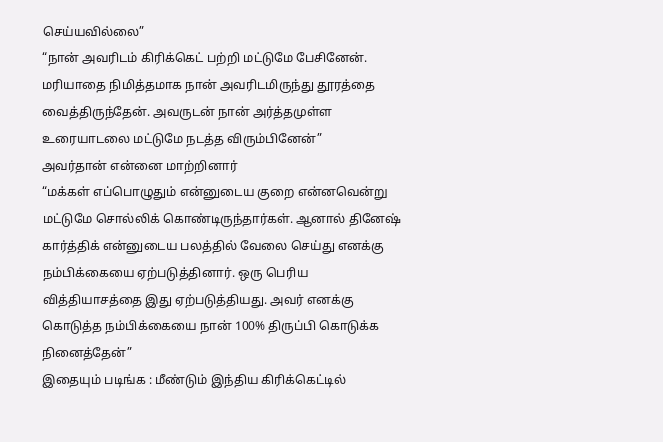செய்யவில்லை”
“நான் அவரிடம் கிரிக்கெட் பற்றி மட்டுமே பேசினேன். மரியாதை நிமித்தமாக நான் அவரிடமிருந்து தூரத்தை வைத்திருந்தேன். அவருடன் நான் அர்த்தமுள்ள உரையாடலை மட்டுமே நடத்த விரும்பினேன்”
அவர்தான் என்னை மாற்றினார்
“மக்கள் எப்பொழுதும் என்னுடைய குறை என்னவென்று மட்டுமே சொல்லிக் கொண்டிருந்தார்கள். ஆனால் தினேஷ் கார்த்திக் என்னுடைய பலத்தில் வேலை செய்து எனக்கு நம்பிக்கையை ஏற்படுத்தினார். ஒரு பெரிய வித்தியாசத்தை இது ஏற்படுத்தியது. அவர் எனக்கு கொடுத்த நம்பிக்கையை நான் 100% திருப்பி கொடுக்க நினைத்தேன்”
இதையும் படிங்க : மீண்டும் இந்திய கிரிக்கெட்டில்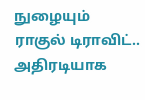நுழையும் ராகுல் டிராவிட்.. அதிரடியாக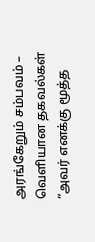அரங்கேறும் சம்பவம் – வெளியான தகவல்கள்
“அவர் எனக்கு மூத்த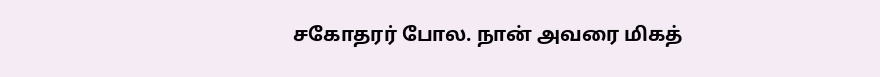சகோதரர் போல. நான் அவரை மிகத்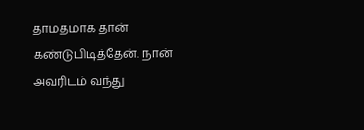தாமதமாக தான் கண்டுபிடித்தேன். நான் அவரிடம் வந்து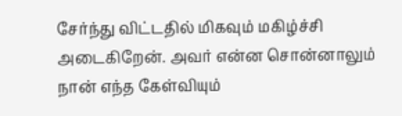சேர்ந்து விட்டதில் மிகவும் மகிழ்ச்சி அடைகிறேன். அவர் என்ன சொன்னாலும் நான் எந்த கேள்வியும்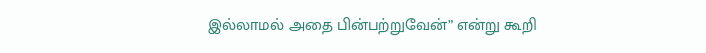இல்லாமல் அதை பின்பற்றுவேன்” என்று கூறி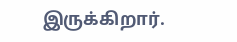இருக்கிறார்.